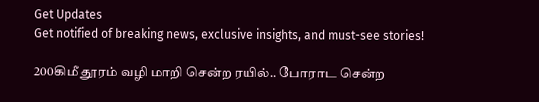Get Updates
Get notified of breaking news, exclusive insights, and must-see stories!

200கிமீ தூரம் வழி மாறி சென்ற ரயில்.. போராட சென்ற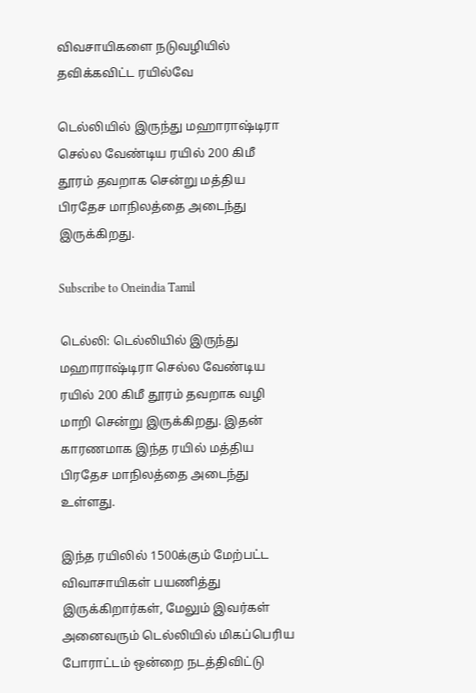விவசாயிகளை நடுவழியில் தவிக்கவிட்ட ரயில்வே

டெல்லியில் இருந்து மஹாராஷ்டிரா செல்ல வேண்டிய ரயில் 200 கிமீ தூரம் தவறாக சென்று மத்திய பிரதேச மாநிலத்தை அடைந்து இருக்கிறது.

Subscribe to Oneindia Tamil

டெல்லி: டெல்லியில் இருந்து மஹாராஷ்டிரா செல்ல வேண்டிய ரயில் 200 கிமீ தூரம் தவறாக வழி மாறி சென்று இருக்கிறது. இதன் காரணமாக இந்த ரயில் மத்திய பிரதேச மாநிலத்தை அடைந்து உள்ளது.

இந்த ரயிலில் 1500க்கும் மேற்பட்ட விவாசாயிகள் பயணித்து இருக்கிறார்கள், மேலும் இவர்கள் அனைவரும் டெல்லியில் மிகப்பெரிய போராட்டம் ஒன்றை நடத்திவிட்டு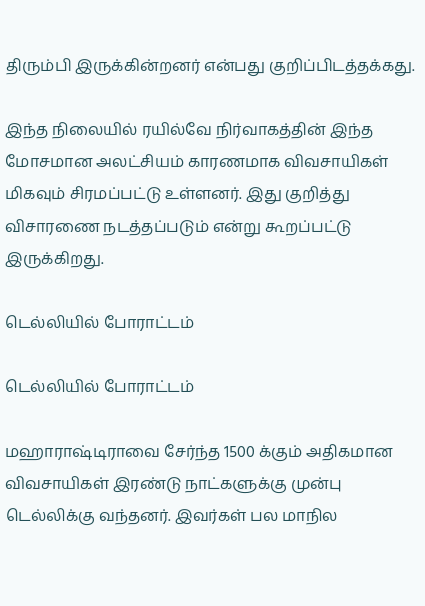திரும்பி இருக்கின்றனர் என்பது குறிப்பிடத்தக்கது.

இந்த நிலையில் ரயில்வே நிர்வாகத்தின் இந்த மோசமான அலட்சியம் காரணமாக விவசாயிகள் மிகவும் சிரமப்பட்டு உள்ளனர். இது குறித்து விசாரணை நடத்தப்படும் என்று கூறப்பட்டு இருக்கிறது.

டெல்லியில் போராட்டம்

டெல்லியில் போராட்டம்

மஹாராஷ்டிராவை சேர்ந்த 1500 க்கும் அதிகமான விவசாயிகள் இரண்டு நாட்களுக்கு முன்பு டெல்லிக்கு வந்தனர். இவர்கள் பல மாநில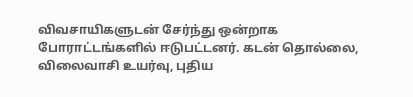விவசாயிகளுடன் சேர்ந்து ஒன்றாக போராட்டங்களில் ஈடுபட்டனர். கடன் தொல்லை, விலைவாசி உயர்வு, புதிய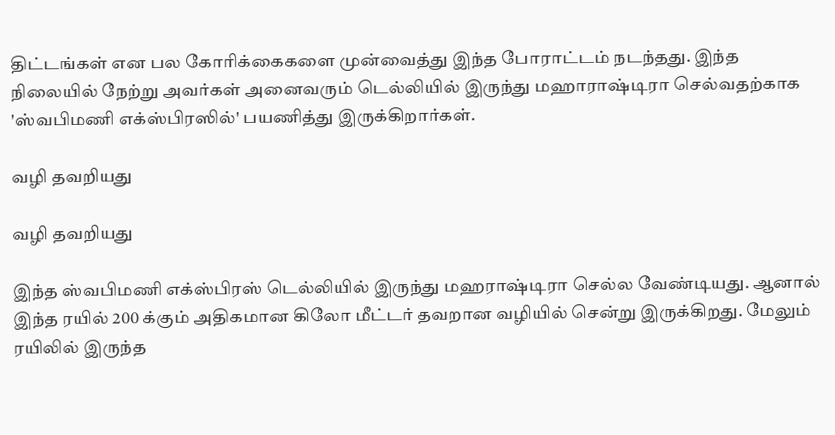திட்டங்கள் என பல கோரிக்கைகளை முன்வைத்து இந்த போராட்டம் நடந்தது. இந்த நிலையில் நேற்று அவர்கள் அனைவரும் டெல்லியில் இருந்து மஹாராஷ்டிரா செல்வதற்காக 'ஸ்வபிமணி எக்ஸ்பிரஸில்' பயணித்து இருக்கிறார்கள்.

வழி தவறியது

வழி தவறியது

இந்த ஸ்வபிமணி எக்ஸ்பிரஸ் டெல்லியில் இருந்து மஹராஷ்டிரா செல்ல வேண்டியது. ஆனால் இந்த ரயில் 200 க்கும் அதிகமான கிலோ மீட்டர் தவறான வழியில் சென்று இருக்கிறது. மேலும் ரயிலில் இருந்த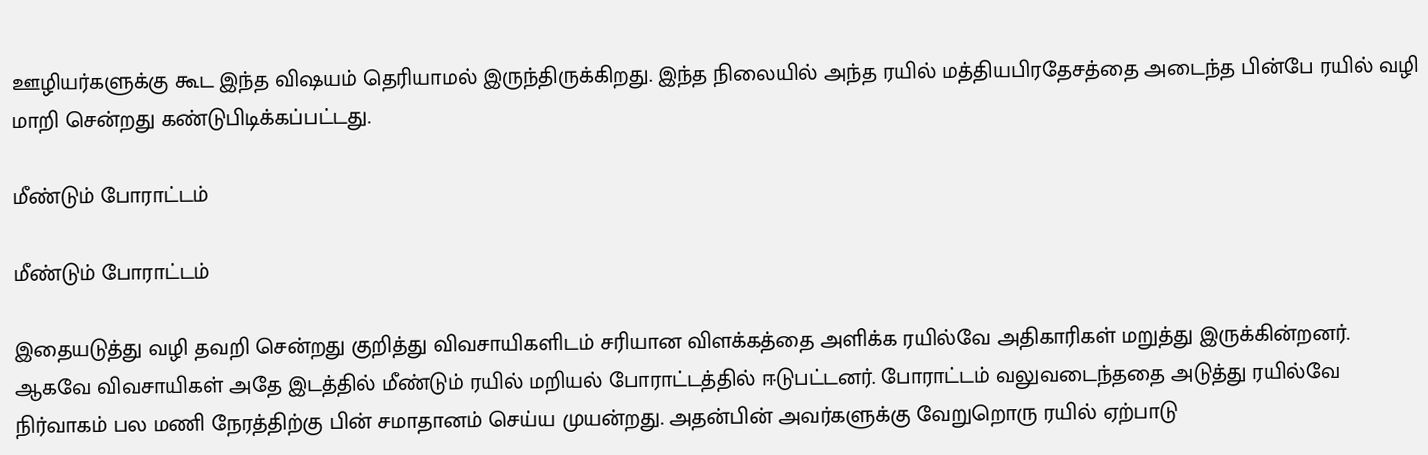ஊழியர்களுக்கு கூட இந்த விஷயம் தெரியாமல் இருந்திருக்கிறது. இந்த நிலையில் அந்த ரயில் மத்தியபிரதேசத்தை அடைந்த பின்பே ரயில் வழி மாறி சென்றது கண்டுபிடிக்கப்பட்டது.

மீண்டும் போராட்டம்

மீண்டும் போராட்டம்

இதையடுத்து வழி தவறி சென்றது குறித்து விவசாயிகளிடம் சரியான விளக்கத்தை அளிக்க ரயில்வே அதிகாரிகள் மறுத்து இருக்கின்றனர். ஆகவே விவசாயிகள் அதே இடத்தில் மீண்டும் ரயில் மறியல் போராட்டத்தில் ஈடுபட்டனர். போராட்டம் வலுவடைந்ததை அடுத்து ரயில்வே நிர்வாகம் பல மணி நேரத்திற்கு பின் சமாதானம் செய்ய முயன்றது. அதன்பின் அவர்களுக்கு வேறுறொரு ரயில் ஏற்பாடு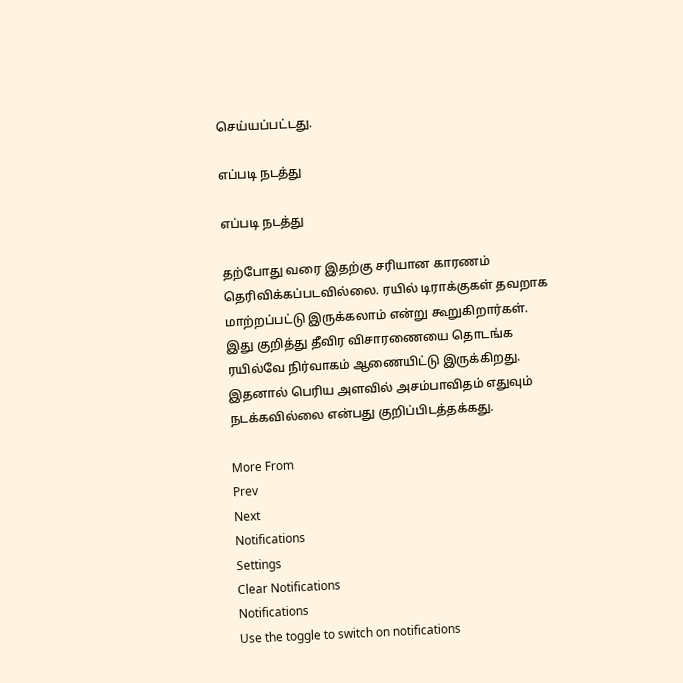செய்யப்பட்டது.

எப்படி நடத்து

எப்படி நடத்து

தற்போது வரை இதற்கு சரியான காரணம் தெரிவிக்கப்படவில்லை. ரயில் டிராக்குகள் தவறாக மாற்றப்பட்டு இருக்கலாம் என்று கூறுகிறார்கள். இது குறித்து தீவிர விசாரணையை தொடங்க ரயில்வே நிர்வாகம் ஆணையிட்டு இருக்கிறது. இதனால் பெரிய அளவில் அசம்பாவிதம் எதுவும் நடக்கவில்லை என்பது குறிப்பிடத்தக்கது.

More From
Prev
Next
Notifications
Settings
Clear Notifications
Notifications
Use the toggle to switch on notifications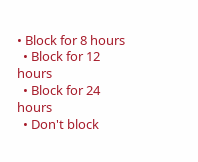• Block for 8 hours
  • Block for 12 hours
  • Block for 24 hours
  • Don't block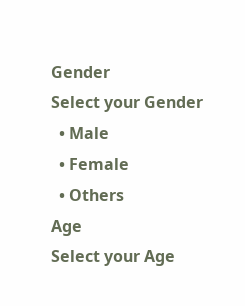Gender
Select your Gender
  • Male
  • Female
  • Others
Age
Select your Age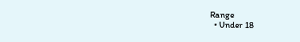Range
  • Under 18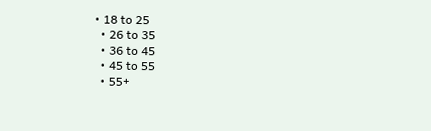• 18 to 25
  • 26 to 35
  • 36 to 45
  • 45 to 55
  • 55+